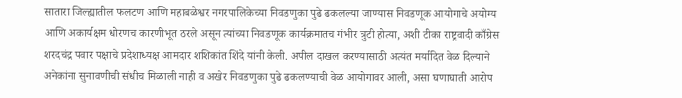सातारा जिल्ह्यातील फलटण आणि महाबळेश्वर नगरपालिकेच्या निवडणुका पुढे ढकलल्या जाण्यास निवडणूक आयोगाचे अयोग्य आणि अकार्यक्षम धोरणच कारणीभूत ठरले असून त्यांच्या निवडणूक कार्यक्रमातच गंभीर त्रुटी होत्या, अशी टीका राष्ट्रवादी काँग्रेस शरदचंद्र पवार पक्षाचे प्रदेशाध्यक्ष आमदार शशिकांत शिंदे यांनी केली. अपील दाखल करण्यासाठी अत्यंत मर्यादित वेळ दिल्याने अनेकांना सुनावणीची संधीच मिळाली नाही व अखेर निवडणुका पुढे ढकलण्याची वेळ आयोगावर आली, असा घणाघाती आरोप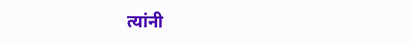त्यांनी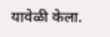यावेळी केला.